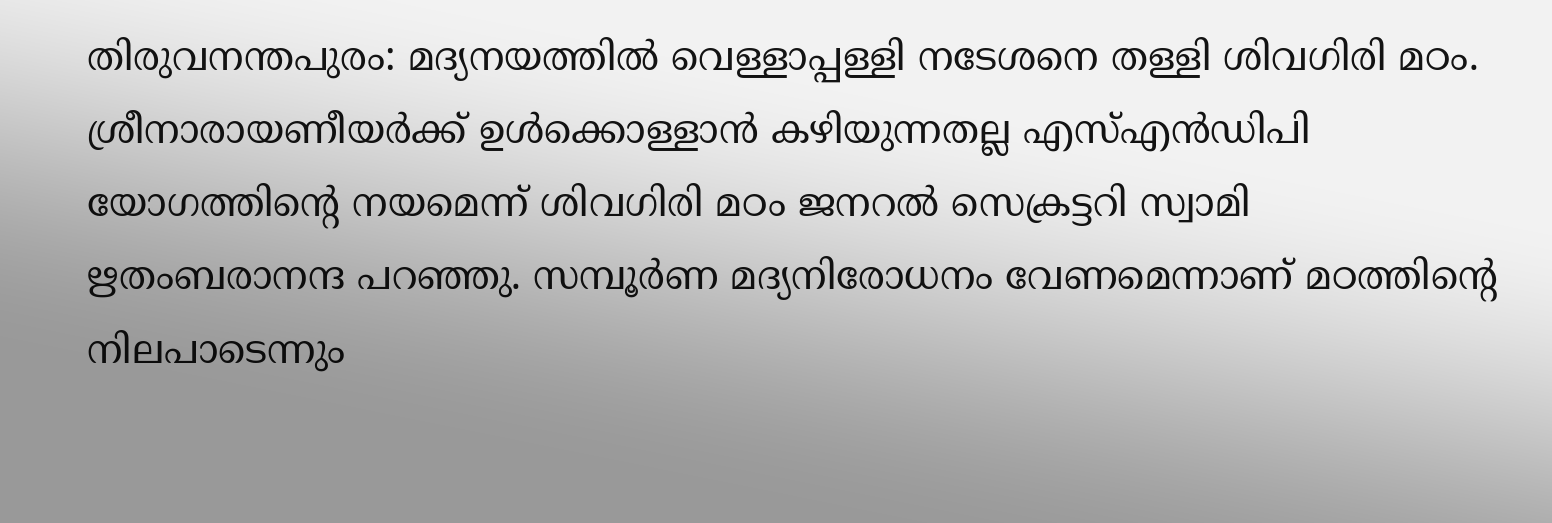തിരുവനന്തപുരം: മദ്യനയത്തില്‍ വെള്ളാപ്പള്ളി നടേശനെ തള്ളി ശിവഗിരി മഠം. ശ്രീനാരായണീയര്‍ക്ക് ഉള്‍ക്കൊള്ളാന്‍ കഴിയുന്നതല്ല എസ്എന്‍ഡിപി യോഗത്തിന്റെ നയമെന്ന് ശിവഗിരി മഠം ജനറല്‍ സെക്രട്ടറി സ്വാമി ഋതംബരാനന്ദ പറഞ്ഞു. സമ്പൂര്‍ണ മദ്യനിരോധനം വേണമെന്നാണ് മഠത്തിന്റെ നിലപാടെന്നും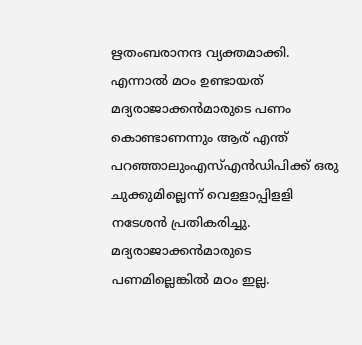ഋതംബരാനന്ദ വ്യക്തമാക്കി.
എന്നാല്‍ മഠം ഉണ്ടായത് മദ്യരാജാക്കന്‍മാരുടെ പണം കൊണ്ടാണന്നും ആര് എന്ത് പറഞ്ഞാലുംഎസ്എന്‍ഡിപിക്ക് ഒരു ചുക്കുമില്ലെന്ന് വെളളാപ്പിളളി നടേശന്‍ പ്രതികരിച്ചു. മദ്യരാജാക്കന്‍മാരുടെ പണമില്ലെങ്കില്‍ മഠം ഇല്ല.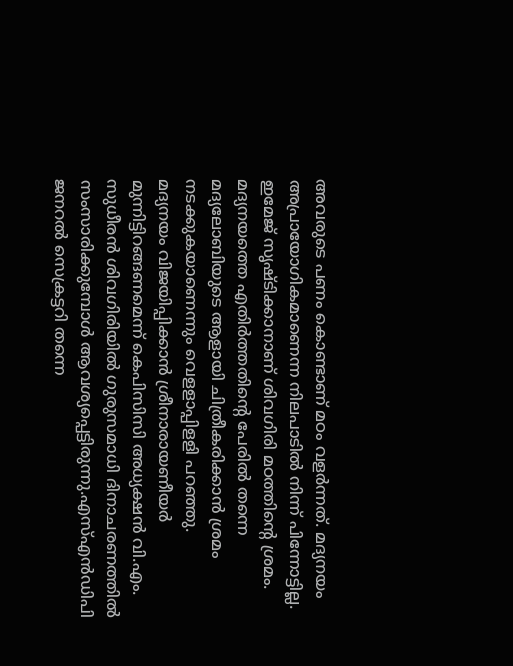അവരുടെ പണം കൊണ്ടാണ് മഠം വളര്‍ന്നത്. മദ്യനയം അപ്രായോഗികമാണെന്ന നിലപാടില്‍ നിന്ന് പിന്നോട്ടില്ല. ഇമേജ് സൃഷ്ടിക്കാനാണ് ശിവഗിരി മഠത്തിന്റെ ശ്രമം. മദ്യനയത്തെ എതിര്‍ത്തതിന്റെ പേരില്‍ തന്നെ മദ്യലോബിയുടെ ആളായി ചിത്രീകരിക്കാന്‍ ശ്രമം നടക്കുകയാണെന്നും വെളളാപ്പിളളി പറഞ്ഞു.
മദ്യനയം വിജയിപ്പിക്കാന്‍ ശ്രീനാരായണീയര്‍ മുന്നിട്ടിറങ്ങണമെന്ന് കെപിസിസി അധ്യക്ഷന്‍ വി.എം. സുധീരന്‍ ശിവഗിരിയില്‍ ഗുരുസമാധി ദിനാചരണത്തില്‍ സംസാരിക്കുമ്പോള്‍ ആവശ്യപ്പെട്ടിരുന്നു.എസ്എന്‍ഡിപി ജനറല്‍ സെക്രട്ടറി തന്നെ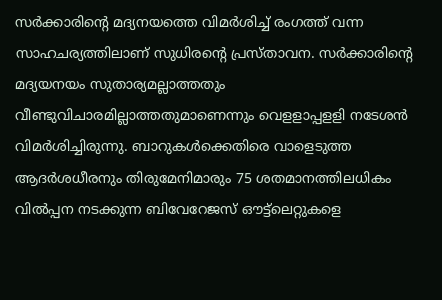സര്‍ക്കാരിന്റെ മദ്യനയത്തെ വിമര്‍ശിച്ച് രംഗത്ത് വന്ന സാഹചര്യത്തിലാണ് സുധിരന്റെ പ്രസ്താവന. സര്‍ക്കാരിന്റെ മദ്യയനയം സുതാര്യമല്ലാത്തതും വീണ്ടുവിചാരമില്ലാത്തതുമാണെന്നും വെളളാപ്പളളി നടേശന്‍ വിമര്‍ശിച്ചിരുന്നു. ബാറുകള്‍ക്കെതിരെ വാളെടുത്ത ആദര്‍ശധീരനും തിരുമേനിമാരും 75 ശതമാനത്തിലധികം വില്‍പ്പന നടക്കുന്ന ബിവേറേജസ് ഔട്ട്‌ലെറ്റുകളെ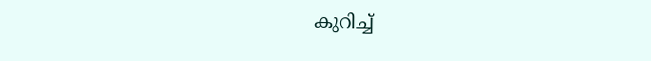കുറിച്ച്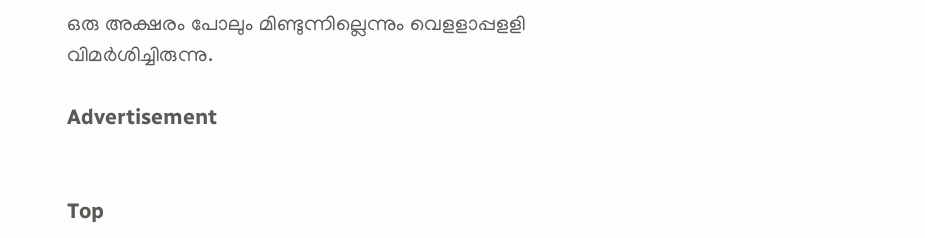ഒരു അക്ഷരം പോലും മിണ്ടുന്നില്ലെന്നും വെളളാപ്പളളി വിമര്‍ശിച്ചിരുന്നു.

Advertisement


Top